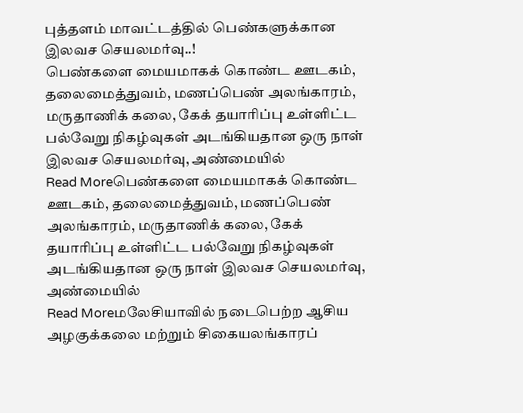புத்தளம் மாவட்டத்தில் பெண்களுக்கான இலவச செயலமர்வு..!
பெண்களை மையமாகக் கொண்ட ஊடகம், தலைமைத்துவம், மணப்பெண் அலங்காரம், மருதாணிக் கலை, கேக் தயாரிப்பு உள்ளிட்ட பல்வேறு நிகழ்வுகள் அடங்கியதான ஒரு நாள் இலவச செயலமர்வு, அண்மையில்
Read Moreபெண்களை மையமாகக் கொண்ட ஊடகம், தலைமைத்துவம், மணப்பெண் அலங்காரம், மருதாணிக் கலை, கேக் தயாரிப்பு உள்ளிட்ட பல்வேறு நிகழ்வுகள் அடங்கியதான ஒரு நாள் இலவச செயலமர்வு, அண்மையில்
Read Moreமலேசியாவில் நடைபெற்ற ஆசிய அழகுக்கலை மற்றும் சிகையலங்காரப்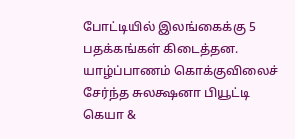போட்டியில் இலங்கைக்கு 5 பதக்கங்கள் கிடைத்தன. யாழ்ப்பாணம் கொக்குவிலைச் சேர்ந்த சுலக்ஷனா பியூட்டி கெயா &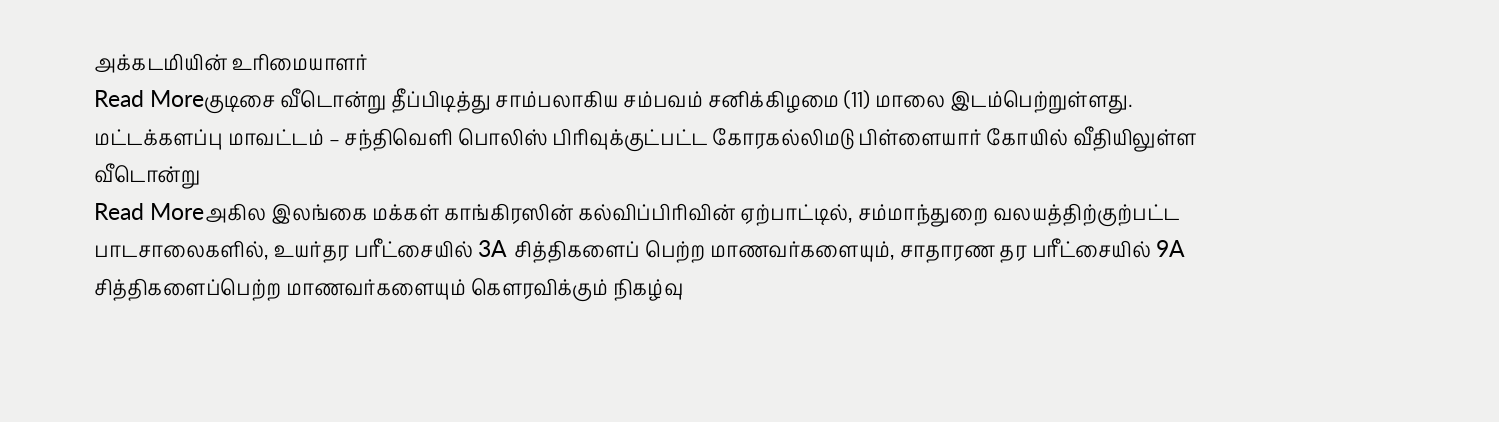அக்கடமியின் உரிமையாளர்
Read Moreகுடிசை வீடொன்று தீப்பிடித்து சாம்பலாகிய சம்பவம் சனிக்கிழமை (11) மாலை இடம்பெற்றுள்ளது. மட்டக்களப்பு மாவட்டம் – சந்திவெளி பொலிஸ் பிரிவுக்குட்பட்ட கோரகல்லிமடு பிள்ளையார் கோயில் வீதியிலுள்ள வீடொன்று
Read Moreஅகில இலங்கை மக்கள் காங்கிரஸின் கல்விப்பிரிவின் ஏற்பாட்டில், சம்மாந்துறை வலயத்திற்குற்பட்ட பாடசாலைகளில், உயர்தர பரீட்சையில் 3A சித்திகளைப் பெற்ற மாணவர்களையும், சாதாரண தர பரீட்சையில் 9A சித்திகளைப்பெற்ற மாணவர்களையும் கெளரவிக்கும் நிகழ்வு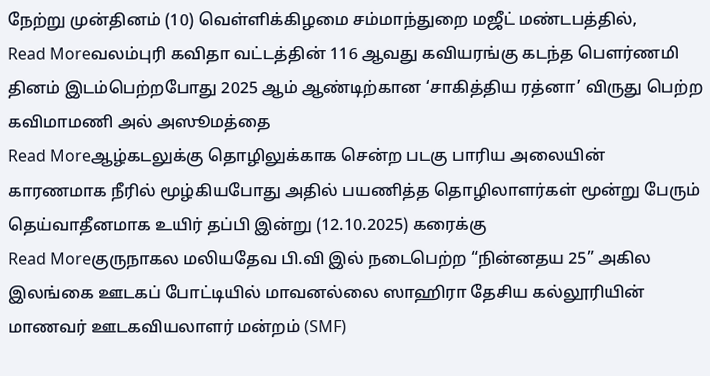நேற்று முன்தினம் (10) வெள்ளிக்கிழமை சம்மாந்துறை மஜீட் மண்டபத்தில்,
Read Moreவலம்புரி கவிதா வட்டத்தின் 116 ஆவது கவியரங்கு கடந்த பௌர்ணமி தினம் இடம்பெற்றபோது 2025 ஆம் ஆண்டிற்கான ‘சாகித்திய ரத்னா’ விருது பெற்ற கவிமாமணி அல் அஸூமத்தை
Read Moreஆழ்கடலுக்கு தொழிலுக்காக சென்ற படகு பாரிய அலையின் காரணமாக நீரில் மூழ்கியபோது அதில் பயணித்த தொழிலாளர்கள் மூன்று பேரும் தெய்வாதீனமாக உயிர் தப்பி இன்று (12.10.2025) கரைக்கு
Read Moreகுருநாகல மலியதேவ பி.வி இல் நடைபெற்ற “நின்னதய 25” அகில இலங்கை ஊடகப் போட்டியில் மாவனல்லை ஸாஹிரா தேசிய கல்லூரியின் மாணவர் ஊடகவியலாளர் மன்றம் (SMF)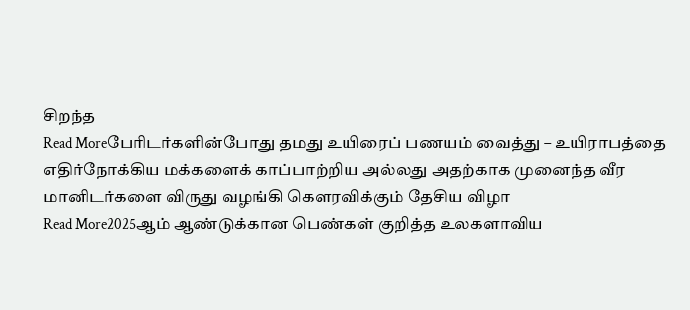சிறந்த
Read Moreபேரிடர்களின்போது தமது உயிரைப் பணயம் வைத்து – உயிராபத்தை எதிர்நோக்கிய மக்களைக் காப்பாற்றிய அல்லது அதற்காக முனைந்த வீர மானிடர்களை விருது வழங்கி கெளரவிக்கும் தேசிய விழா
Read More2025ஆம் ஆண்டுக்கான பெண்கள் குறித்த உலகளாவிய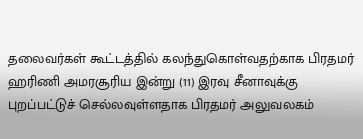தலைவர்கள் கூட்டத்தில் கலந்துகொள்வதற்காக பிரதமர் ஹரிணி அமரசூரிய இன்று (11) இரவு சீனாவுக்கு புறப்பட்டுச் செல்லவுள்ளதாக பிரதமர் அலுவலகம்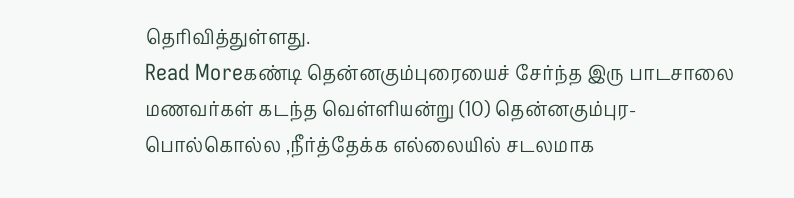தெரிவித்துள்ளது.
Read Moreகண்டி தென்னகும்புரையைச் சேர்ந்த இரு பாடசாலை மணவர்கள் கடந்த வெள்ளியன்று (10) தென்னகும்புர- பொல்கொல்ல ,நீர்த்தேக்க எல்லையில் சடலமாக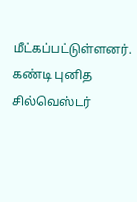மீட்கப்பட்டுள்ளனர். கண்டி புனித சில்வெஸ்டர்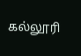கல்லூரி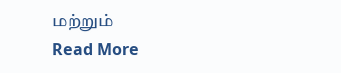மற்றும்
Read More